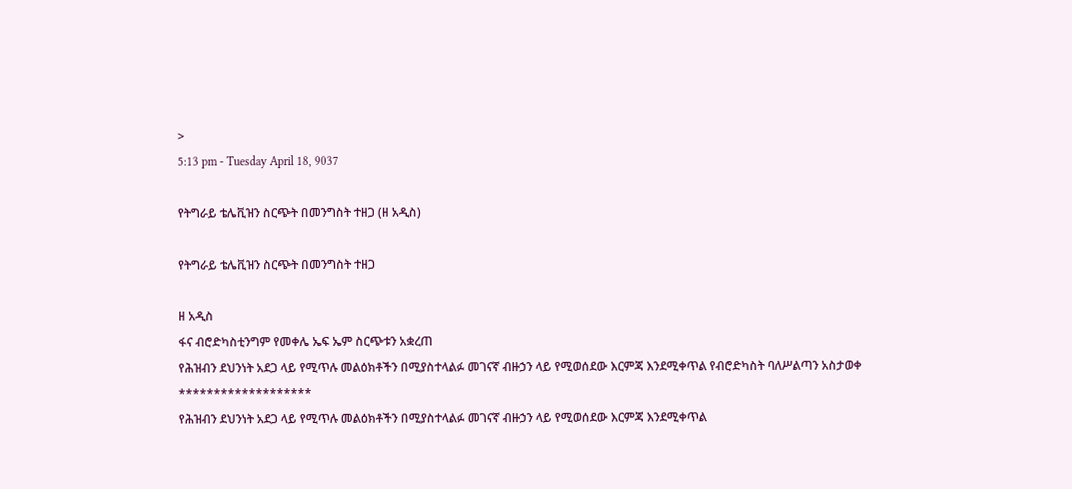>
5:13 pm - Tuesday April 18, 9037

የትግራይ ቴሌቪዝን ስርጭት በመንግስት ተዘጋ (ዘ አዲስ)

የትግራይ ቴሌቪዝን ስርጭት በመንግስት ተዘጋ

ዘ አዲስ
ፋና ብሮድካስቲንግም የመቀሌ ኤፍ ኤም ስርጭቱን አቋረጠ
የሕዝብን ደህንነት አደጋ ላይ የሚጥሉ መልዕክቶችን በሚያስተላልፉ መገናኛ ብዙኃን ላይ የሚወሰደው እርምጃ እንደሚቀጥል የብሮድካስት ባለሥልጣን አስታወቀ
*******************
የሕዝብን ደህንነት አደጋ ላይ የሚጥሉ መልዕክቶችን በሚያስተላልፉ መገናኛ ብዙኃን ላይ የሚወሰደው እርምጃ እንደሚቀጥል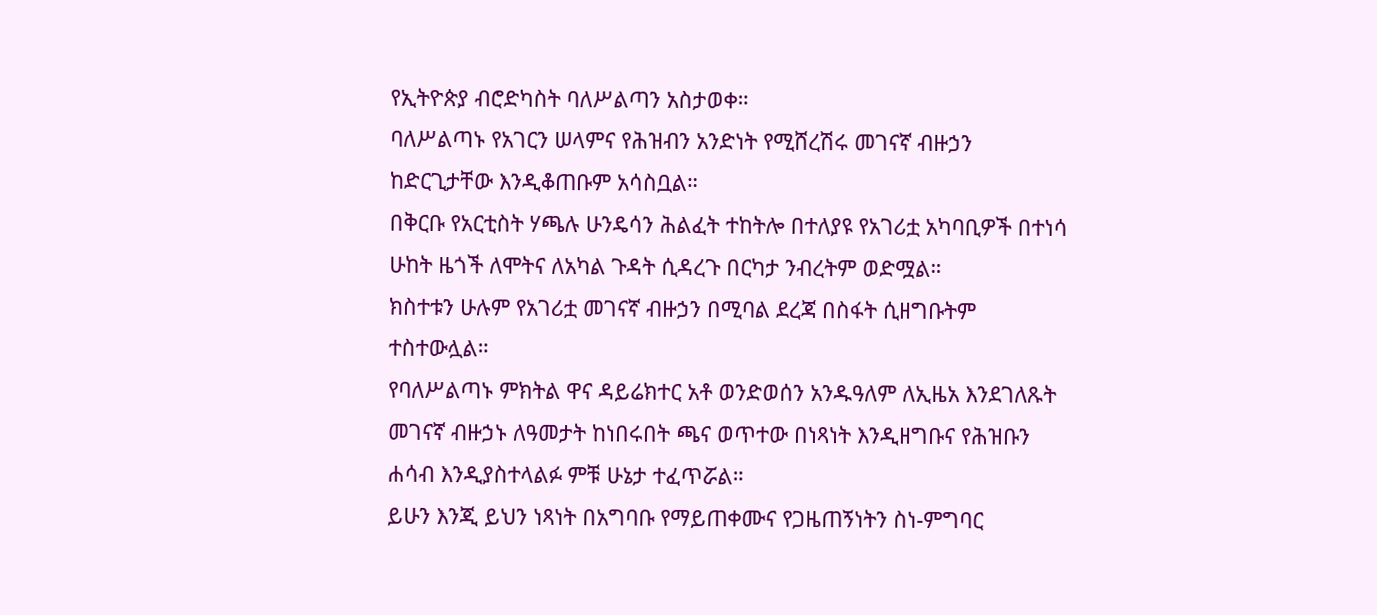የኢትዮጵያ ብሮድካስት ባለሥልጣን አስታወቀ።
ባለሥልጣኑ የአገርን ሠላምና የሕዝብን አንድነት የሚሸረሽሩ መገናኛ ብዙኃን ከድርጊታቸው እንዲቆጠቡም አሳስቧል።
በቅርቡ የአርቲስት ሃጫሉ ሁንዴሳን ሕልፈት ተከትሎ በተለያዩ የአገሪቷ አካባቢዎች በተነሳ ሁከት ዜጎች ለሞትና ለአካል ጉዳት ሲዳረጉ በርካታ ንብረትም ወድሟል።
ክስተቱን ሁሉም የአገሪቷ መገናኛ ብዙኃን በሚባል ደረጃ በስፋት ሲዘግቡትም ተስተውሏል።
የባለሥልጣኑ ምክትል ዋና ዳይሬክተር አቶ ወንድወሰን አንዱዓለም ለኢዜአ እንደገለጹት መገናኛ ብዙኃኑ ለዓመታት ከነበሩበት ጫና ወጥተው በነጻነት እንዲዘግቡና የሕዝቡን ሐሳብ እንዲያስተላልፉ ምቹ ሁኔታ ተፈጥሯል።
ይሁን እንጂ ይህን ነጻነት በአግባቡ የማይጠቀሙና የጋዜጠኝነትን ስነ-ምግባር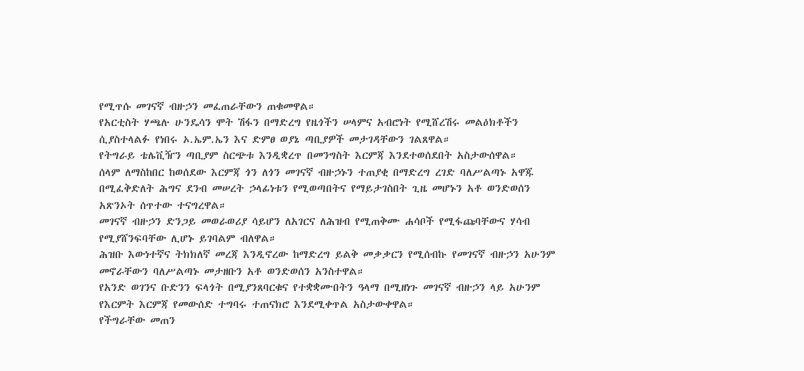የሚጥሱ መገናኛ ብዙኃን መፈጠራቸውን ጠቁመዋል።
የአርቲስት ሃጫሉ ሁንዴሳን ሞት ሽፋን በማድረግ የዜጎችን ሠላምና አብሮነት የሚሸረሽሩ መልዕክቶችን ሲያስተላልፉ የነበሩ ኦ.ኤም.ኤን እና ድምፀ ወያኔ ጣቢያዎች መታገዳቸውን ገልጸዋል።
የትግራይ ቴሌቪዥን ጣቢያም ስርጭቱ እንዲቋረጥ በመንግስት እርምጃ እንደተወሰደበት አስታውሰዋል።
ሰላም ለማስከበር ከወሰደው እርምጃ ጎን ለጎን መገናኛ ብዙኃኑን ተጠያቂ በማድረግ ረገድ ባለሥልጣኑ አዋጁ በሚፈቅድለት ሕግና ደንብ መሠረት ኃላፊነቱን የሚወጣበትና የማይታገስበት ጊዜ መሆኑን አቶ ወንድወሰን አጽንኦት ሰጥተው ተናግረዋል።
መገናኛ ብዙኃን ድንጋይ መወራወሪያ ሳይሆን ለአገርና ለሕዝብ የሚጠቅሙ ሐሳቦች የሚፋጩባቸውና ሃሳብ የሚያሸንፍባቸው ሊሆኑ ይገባልም ብለዋል።
ሕዝቡ እውነተኛና ትክክለኛ መረጃ እንዲኖረው ከማድረግ ይልቅ መቃቃርን የሚሰብኩ የመገናኛ ብዙኃን አሁንም መኖራቸውን ባለሥልጣኑ መታዘቡን አቶ ወንድወሰን አንስተዋል።
የአንድ ወገንና ቡድንን ፍላጎት በሚያንጸባርቁና የተቋቋሙበትን ዓላማ በሚዘነጉ መገናኛ ብዙኃን ላይ አሁንም የእርምት እርምጃ የመውሰድ ተግባሩ ተጠናክሮ እንደሚቀጥል አስታውቀዋል።
የችግራቸው መጠን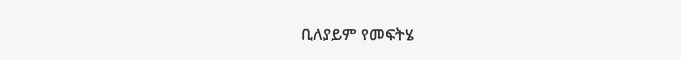ቢለያይም የመፍትሄ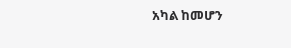አካል ከመሆን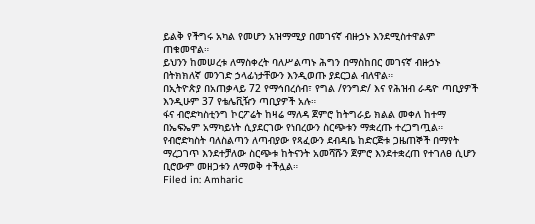ይልቅ የችግሩ አካል የመሆን አዝማሚያ በመገናኛ ብዙኃኑ እንደሚስተዋልም ጠቁመዋል።
ይህንን ከመሠረቱ ለማስቀረት ባለሥልጣኑ ሕግን በማስከበር መገናኛ ብዙኃኑ በትክክለኛ መንገድ ኃላፊነታቸውን እንዲወጡ ያደርጋል ብለዋል።
በኢትዮጵያ በአጠቃላይ 72 የማኅበረሰብ፣ የግል /የንግድ/ እና የሕዝብ ራዴዮ ጣቢያዎች እንዲሁም 37 የቴሌቪዥን ጣቢያዎች አሉ።
ፋና ብሮድካስቲንግ ኮርፖሬት ከዛሬ ማለዳ ጀምሮ ከትግራይ ክልል መቀለ ከተማ በኤፍኤም አማካይነት ሲያደርገው የነበረውን ስርጭቱን ማቋረጡ ተረጋግጧል።
የብሮድካስት ባለስልጣን ለጣብያው የጻፈውን ደብዳቤ ከድርጅቱ ጋዜጠኞች በማየት ማረጋገጥ እንደተቻለው ስርጭቱ ከትናንት አመሻሹን ጀምሮ እንደተቋረጠ የተገለፀ ሲሆን ቢሮውም መዘጋቱን ለማወቅ ተችሏል።
Filed in: Amharic